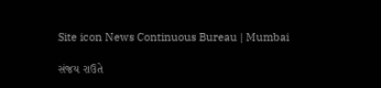Site icon News Continuous Bureau | Mumbai

સંજય રાઉતે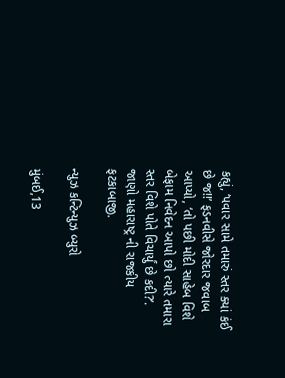કહ્યું, ‘પવાર સામે તમારું સ્તર ક્યાં કંઈ છે જ!!’ ફડનવીસે જોરદાર જવાબ આપ્યો, ‘તો પછી મોદી સાહેબ વિશે બેફામ નિવેદન આપો છો ત્યારે તમારા સ્તર વિશે પોતે વિચાર્યું છે કદી?’. જાણો મહારાષ્ટ્ર ની રાજકીય ફટકાબાજી.

ન્યુઝ કન્ટિન્યુઝ બ્યુરો

મુંબઈ,13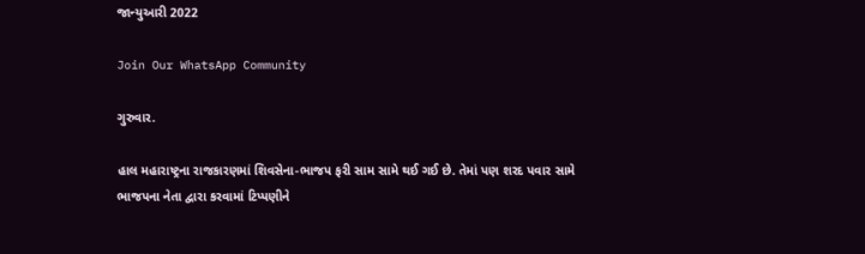જાન્યુઆરી 2022

Join Our WhatsApp Community

ગુરુવાર.

હાલ મહારાષ્ટ્રના રાજકારણમાં શિવસેના-ભાજપ ફરી સામ સામે થઈ ગઈ છે. તેમાં પણ શરદ પવાર સામે ભાજપના નેતા દ્વારા કરવામાં ટિપ્પણીને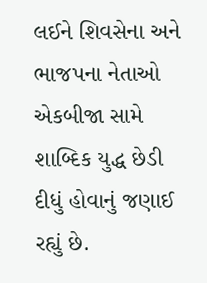લઈને શિવસેના અને ભાજપના નેતાઓ એકબીજા સામે શાબ્દિક યુદ્ધ છેડી દીધું હોવાનું જણાઈ રહ્યું છે.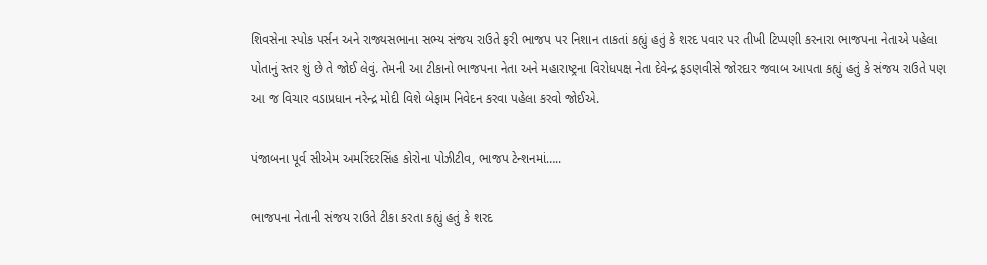શિવસેના સ્પોક પર્સન અને રાજ્યસભાના સભ્ય સંજય રાઉતે ફરી ભાજપ પર નિશાન તાકતાં કહ્યું હતું કે શરદ પવાર પર તીખી ટિપ્પણી કરનારા ભાજપના નેતાએ પહેલા પોતાનું સ્તર શું છે તે જોઈ લેવું. તેમની આ ટીકાનો ભાજપના નેતા અને મહારાષ્ટ્રના વિરોધપક્ષ નેતા દેવેન્દ્ર ફડણવીસે જોરદાર જવાબ આપતા કહ્યું હતું કે સંજય રાઉતે પણ આ જ વિચાર વડાપ્રધાન નરેન્દ્ર મોદી વિશે બેફામ નિવેદન કરવા પહેલા કરવો જોઈએ.

પંજાબના પૂર્વ સીએમ અમરિંદરસિંહ કોરોના પોઝીટીવ, ભાજપ ટેન્શનમાં…..

ભાજપના નેતાની સંજય રાઉતે ટીકા કરતા કહ્યું હતું કે શરદ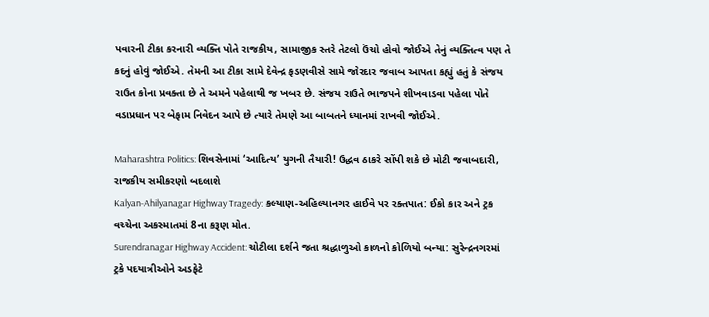પવારની ટીકા કરનારી વ્યક્તિ પોતે રાજકીય, સામાજીક સ્તરે તેટલો ઉંચો હોવો જોઈએ તેનું વ્યક્તિત્વ પણ તે કદનું હોવું જોઈએ. તેમની આ ટીકા સામે દેવેન્દ્ર ફડણવીસે સામે જોરદાર જવાબ આપતા કહ્યું હતું કે સંજય રાઉત કોના પ્રવક્તા છે તે અમને પહેલાથી જ ખબર છે. સંજય રાઉતે ભાજપને શીખવાડવા પહેલા પોતે વડાપ્રધાન પર બેફામ નિવેદન આપે છે ત્યારે તેમણે આ બાબતને ધ્યાનમાં રાખવી જોઈએ.

Maharashtra Politics: શિવસેનામાં ‘આદિત્ય’ યુગની તૈયારી! ઉદ્ધવ ઠાકરે સોંપી શકે છે મોટી જવાબદારી, રાજકીય સમીકરણો બદલાશે
Kalyan-Ahilyanagar Highway Tragedy: કલ્યાણ-અહિલ્યાનગર હાઈવે પર રક્તપાત: ઈકો કાર અને ટ્રક વચ્ચેના અકસ્માતમાં 8ના કરૂણ મોત.
Surendranagar Highway Accident: ચોટીલા દર્શને જતા શ્રદ્ધાળુઓ કાળનો કોળિયો બન્યા: સુરેન્દ્રનગરમાં ટ્રકે પદયાત્રીઓને અડફેટે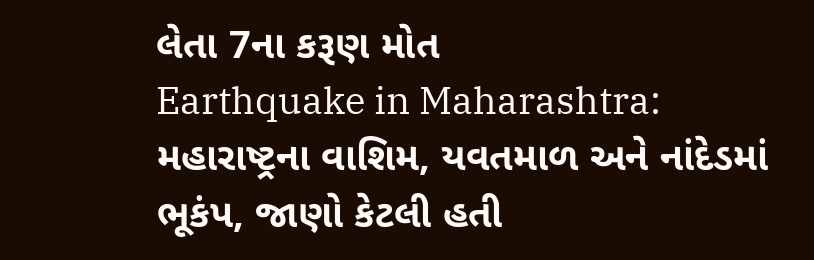લેતા 7ના કરૂણ મોત
Earthquake in Maharashtra: મહારાષ્ટ્રના વાશિમ, યવતમાળ અને નાંદેડમાં ભૂકંપ, જાણો કેટલી હતી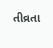તીવ્રતા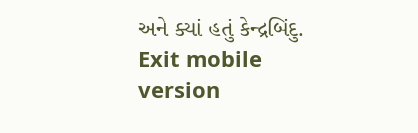અને ક્યાં હતું કેન્દ્રબિંદુ.
Exit mobile version